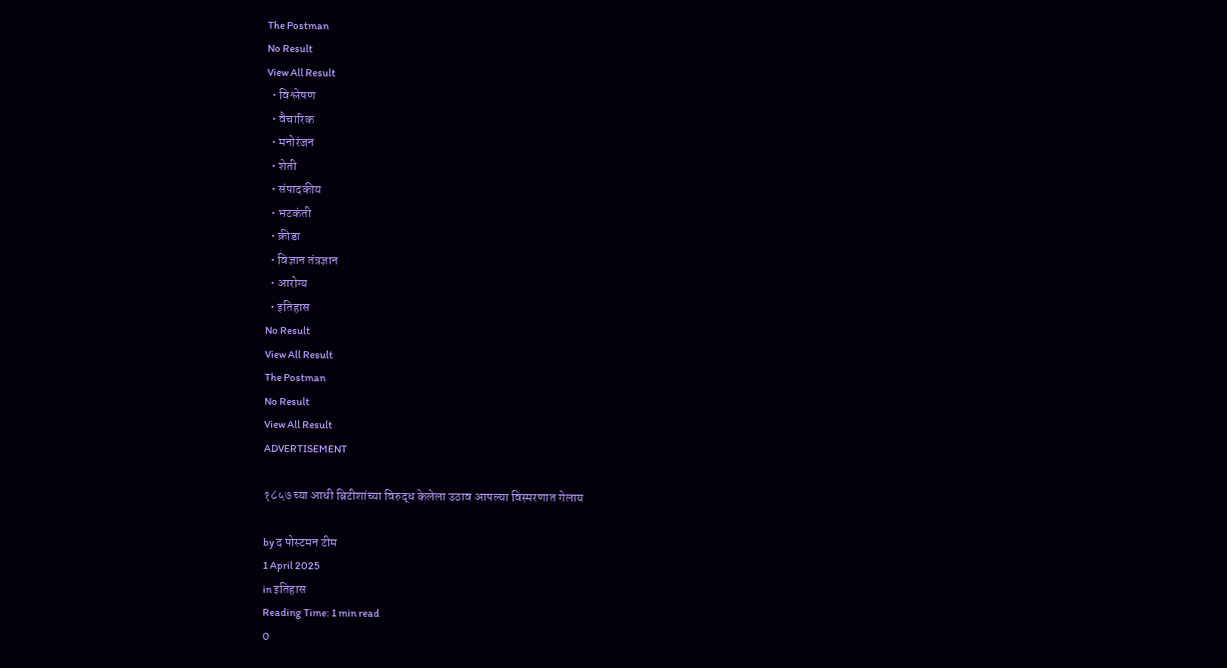The Postman
No Result
View All Result
  • विश्लेषण
  • वैचारिक
  • मनोरंजन
  • शेती
  • संपादकीय
  • भटकंती
  • क्रीडा
  • विज्ञान तंत्रज्ञान
  • आरोग्य
  • इतिहास
No Result
View All Result
The Postman
No Result
View All Result
ADVERTISEMENT

१८५७ च्या आधी ब्रिटीशांच्या विरुद्ध केलेला उठाव आपल्या विस्मरणात गेलाय

by द पोस्टमन टीम
1 April 2025
in इतिहास
Reading Time: 1 min read
0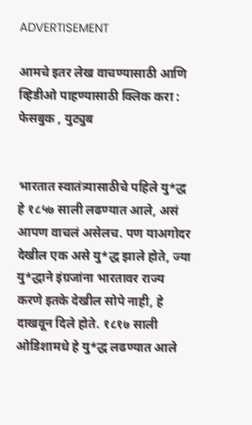ADVERTISEMENT

आमचे इतर लेख वाचण्यासाठी आणि व्हिडीओ पाहण्यासाठी क्लिक करा : फेसबुक , युट्युब


भारतात स्वातंत्र्यासाठीचे पहिले यु*द्ध हे १८५७ साली लढण्यात आले, असं आपण वाचलं असेलच. पण याअगोदर देखील एक असे यु*द्ध झाले होते, ज्या यु*द्धाने इंग्रजांना भारतावर राज्य करणे इतके देखील सोपे नाही, हे दाखवून दिले होते. १८१७ साली ओडिशामधे हे यु*द्ध लढण्यात आले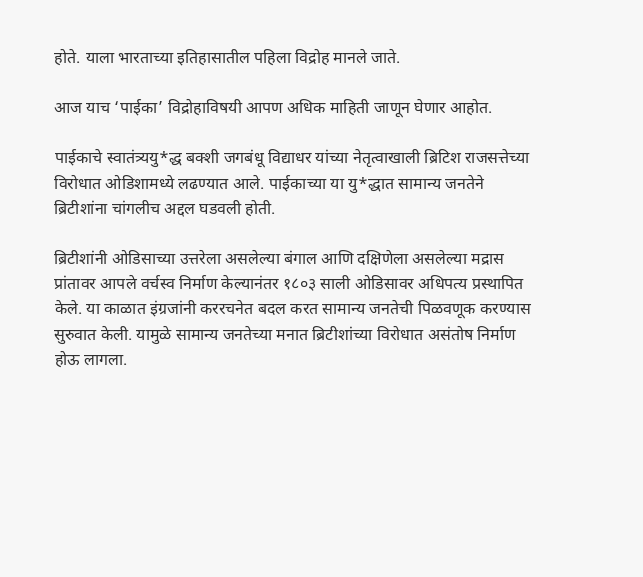होते. याला भारताच्या इतिहासातील पहिला विद्रोह मानले जाते.

आज याच ‘पाईका’ विद्रोहाविषयी आपण अधिक माहिती जाणून घेणार आहोत.

पाईकाचे स्वातंत्र्ययु*द्ध बक्शी जगबंधू विद्याधर यांच्या नेतृत्वाखाली ब्रिटिश राजसत्तेच्या विरोधात ओडिशामध्ये लढण्यात आले. पाईकाच्या या यु*द्धात सामान्य जनतेने ब्रिटीशांना चांगलीच अद्दल घडवली होती.

ब्रिटीशांनी ओडिसाच्या उत्तरेला असलेल्या बंगाल आणि दक्षिणेला असलेल्या मद्रास प्रांतावर आपले वर्चस्व निर्माण केल्यानंतर १८०३ साली ओडिसावर अधिपत्य प्रस्थापित केले. या काळात इंग्रजांनी कररचनेत बदल करत सामान्य जनतेची पिळवणूक करण्यास सुरुवात केली. यामुळे सामान्य जनतेच्या मनात ब्रिटीशांच्या विरोधात असंतोष निर्माण होऊ लागला.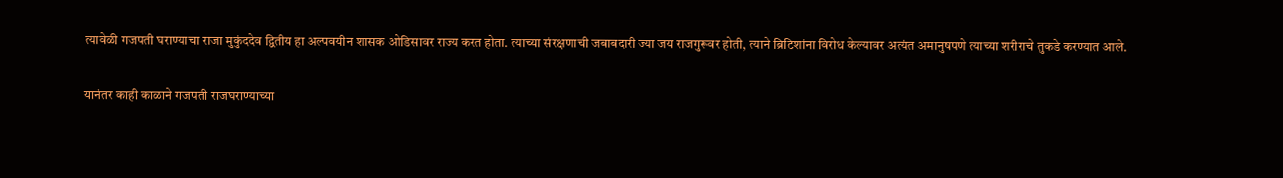त्यावेळी गजपती घराण्याचा राजा मुकुंददेव द्वितीय हा अल्पवयीन शासक ओडिसावर राज्य करत होता. त्याच्या संरक्षणाची जबाबदारी ज्या जय राजगुरूवर होती, त्याने ब्रिटिशांना विरोध केल्यावर अत्यंत अमानुषपणे त्याच्या शरीराचे तुकडे करण्यात आले.

यानंतर काही काळाने गजपती राजघराण्याच्या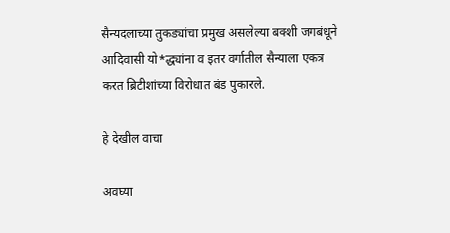सैन्यदलाच्या तुकड्यांचा प्रमुख असलेल्या बक्शी जगबंधूने आदिवासी यो*द्ध्यांना व इतर वर्गातील सैन्याला एकत्र करत ब्रिटीशांच्या विरोधात बंड पुकारले.

हे देखील वाचा

अवघ्या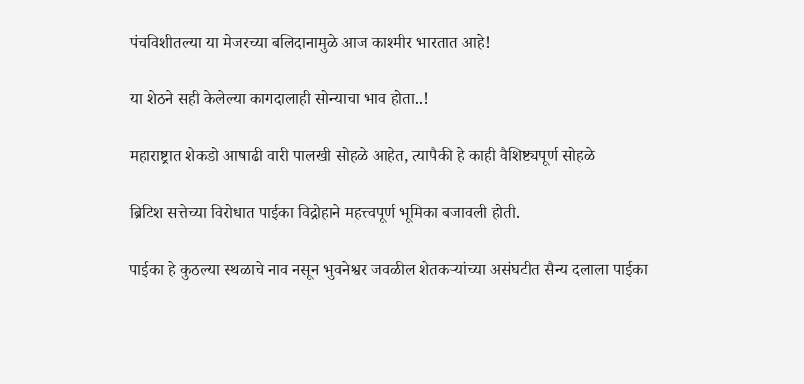पंचविशीतल्या या मेजरच्या बलिदानामुळे आज काश्मीर भारतात आहे!

या शेठने सही केलेल्या कागदालाही सोन्याचा भाव होता..!

महाराष्ट्रात शेकडो आषाढी वारी पालखी सोहळे आहेत, त्यापैकी हे काही वैशिष्ट्यपूर्ण सोहळे

ब्रिटिश सत्तेच्या विरोधात पाईका विद्रोहाने महत्त्वपूर्ण भूमिका बजावली होती.

पाईका हे कुठल्या स्थळाचे नाव नसून भुवनेश्वर जवळील शेतकऱ्यांच्या असंघटीत सैन्य दलाला पाईका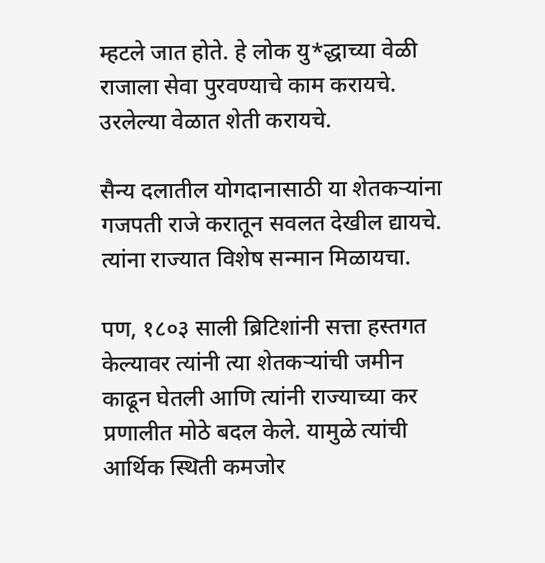म्हटले जात होते. हे लोक यु*द्धाच्या वेळी राजाला सेवा पुरवण्याचे काम करायचे. उरलेल्या वेळात शेती करायचे.

सैन्य दलातील योगदानासाठी या शेतकऱ्यांना गजपती राजे करातून सवलत देखील द्यायचे. त्यांना राज्यात विशेष सन्मान मिळायचा.

पण, १८०३ साली ब्रिटिशांनी सत्ता हस्तगत केल्यावर त्यांनी त्या शेतकऱ्यांची जमीन काढून घेतली आणि त्यांनी राज्याच्या कर प्रणालीत मोठे बदल केले. यामुळे त्यांची आर्थिक स्थिती कमजोर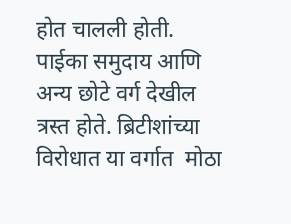होत चालली होती. पाईका समुदाय आणि अन्य छोटे वर्ग देखील त्रस्त होते. ब्रिटीशांच्या विरोधात या वर्गात  मोठा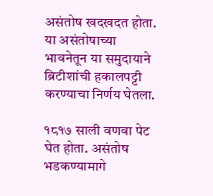असंतोष खदखदत होता. या असंतोषाच्या भावनेतून या समुदायाने ब्रिटीशांची हकालपट्टी करण्याचा निर्णय घेतला.

१८१७ साली वणवा पेट घेत होता. असंतोष भडकण्यामागे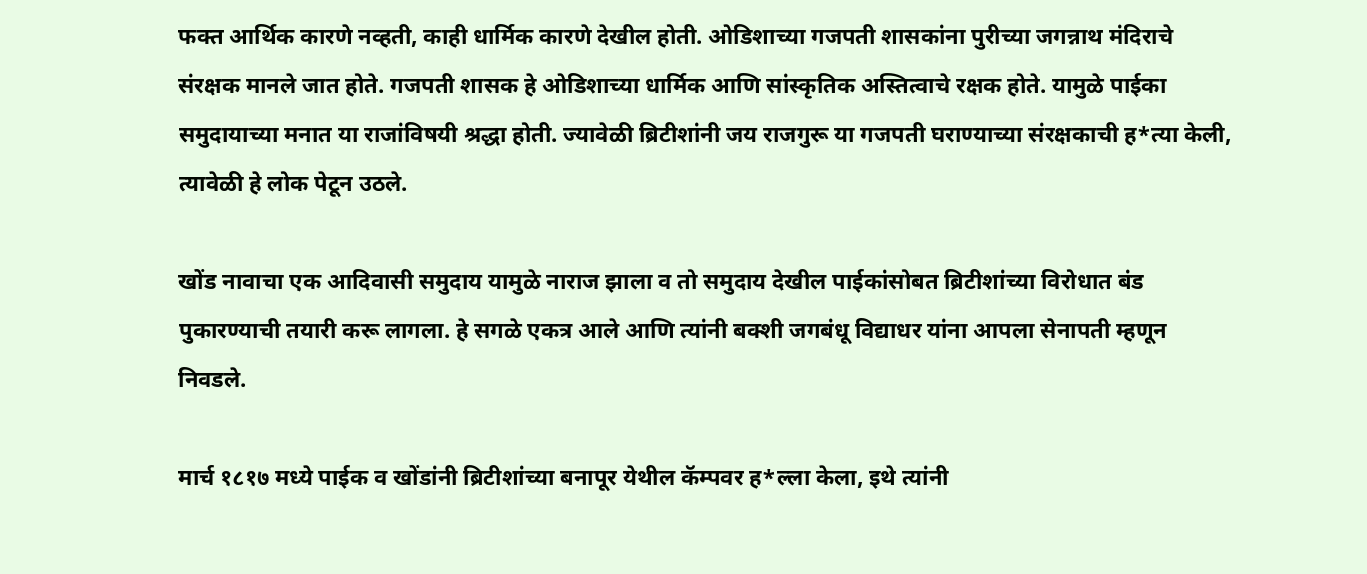फक्त आर्थिक कारणे नव्हती, काही धार्मिक कारणे देखील होती. ओडिशाच्या गजपती शासकांना पुरीच्या जगन्नाथ मंदिराचे संरक्षक मानले जात होते. गजपती शासक हे ओडिशाच्या धार्मिक आणि सांस्कृतिक अस्तित्वाचे रक्षक होते. यामुळे पाईका समुदायाच्या मनात या राजांविषयी श्रद्धा होती. ज्यावेळी ब्रिटीशांनी जय राजगुरू या गजपती घराण्याच्या संरक्षकाची ह*त्या केली, त्यावेळी हे लोक पेटून उठले.

खोंड नावाचा एक आदिवासी समुदाय यामुळे नाराज झाला व तो समुदाय देखील पाईकांसोबत ब्रिटीशांच्या विरोधात बंड पुकारण्याची तयारी करू लागला. हे सगळे एकत्र आले आणि त्यांनी बक्शी जगबंधू विद्याधर यांना आपला सेनापती म्हणून निवडले.

मार्च १८१७ मध्ये पाईक व खोंडांनी ब्रिटीशांच्या बनापूर येथील कॅम्पवर ह*ल्ला केला, इथे त्यांनी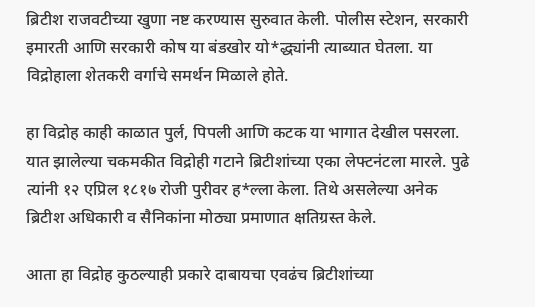ब्रिटीश राजवटीच्या खुणा नष्ट करण्यास सुरुवात केली. पोलीस स्टेशन, सरकारी इमारती आणि सरकारी कोष या बंडखोर यो*द्ध्यांनी त्याब्यात घेतला. या विद्रोहाला शेतकरी वर्गाचे समर्थन मिळाले होते.

हा विद्रोह काही काळात पुर्ल, पिपली आणि कटक या भागात देखील पसरला. यात झालेल्या चकमकीत विद्रोही गटाने ब्रिटीशांच्या एका लेफ्टनंटला मारले. पुढे त्यांनी १२ एप्रिल १८१७ रोजी पुरीवर ह*ल्ला केला. तिथे असलेल्या अनेक ब्रिटीश अधिकारी व सैनिकांना मोठ्या प्रमाणात क्षतिग्रस्त केले.

आता हा विद्रोह कुठल्याही प्रकारे दाबायचा एवढंच ब्रिटीशांच्या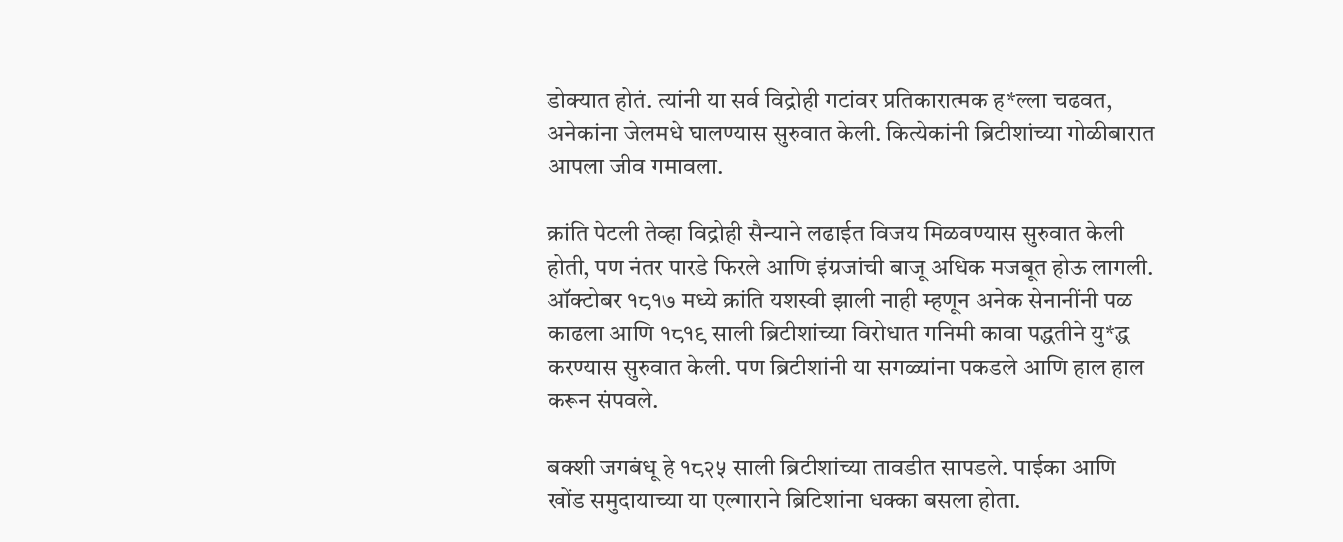डोक्यात होतं. त्यांनी या सर्व विद्रोही गटांवर प्रतिकारात्मक ह*ल्ला चढवत, अनेकांना जेलमधे घालण्यास सुरुवात केली. कित्येकांनी ब्रिटीशांच्या गोळीबारात आपला जीव गमावला.

क्रांति पेटली तेव्हा विद्रोही सैन्याने लढाईत विजय मिळवण्यास सुरुवात केली होती, पण नंतर पारडे फिरले आणि इंग्रजांची बाजू अधिक मजबूत होऊ लागली. ऑक्टोबर १८१७ मध्ये क्रांति यशस्वी झाली नाही म्हणून अनेक सेनानींनी पळ काढला आणि १८१९ साली ब्रिटीशांच्या विरोधात गनिमी कावा पद्धतीने यु*द्ध करण्यास सुरुवात केली. पण ब्रिटीशांनी या सगळ्यांना पकडले आणि हाल हाल करून संपवले.

बक्शी जगबंधू हे १८२५ साली ब्रिटीशांच्या तावडीत सापडले. पाईका आणि खोंड समुदायाच्या या एल्गाराने ब्रिटिशांना धक्का बसला होता.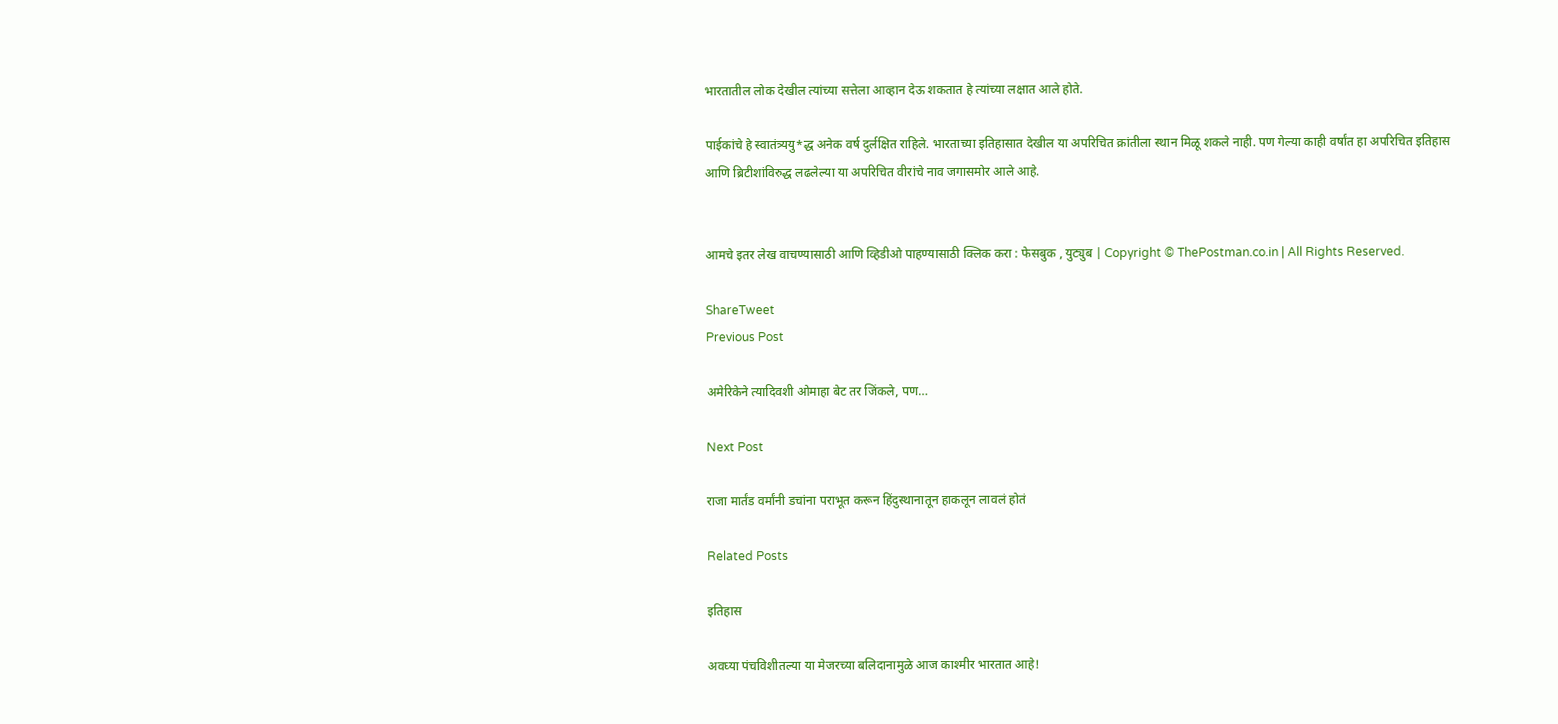भारतातील लोक देखील त्यांच्या सत्तेला आव्हान देऊ शकतात हे त्यांच्या लक्षात आले होते.

पाईकांचे हे स्वातंत्र्ययु*द्ध अनेक वर्ष दुर्लक्षित राहिले. भारताच्या इतिहासात देखील या अपरिचित क्रांतीला स्थान मिळू शकले नाही. पण गेल्या काही वर्षांत हा अपरिचित इतिहास आणि ब्रिटीशांविरुद्ध लढलेल्या या अपरिचित वीरांचे नाव जगासमोर आले आहे.


आमचे इतर लेख वाचण्यासाठी आणि व्हिडीओ पाहण्यासाठी क्लिक करा : फेसबुक , युट्युब | Copyright © ThePostman.co.in | All Rights Reserved.

ShareTweet
Previous Post

अमेरिकेने त्यादिवशी ओमाहा बेट तर जिंकले, पण…

Next Post

राजा मार्तंड वर्मांनी डचांना पराभूत करून हिंदुस्थानातून हाकलून लावलं होतं

Related Posts

इतिहास

अवघ्या पंचविशीतल्या या मेजरच्या बलिदानामुळे आज काश्मीर भारतात आहे!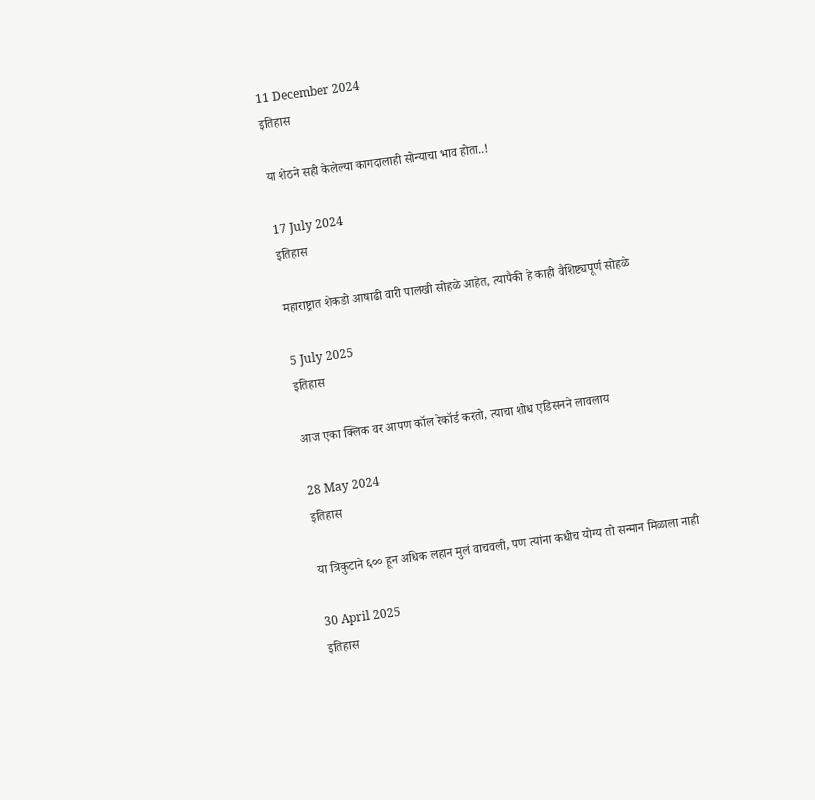11 December 2024
इतिहास

या शेठने सही केलेल्या कागदालाही सोन्याचा भाव होता..!

17 July 2024
इतिहास

महाराष्ट्रात शेकडो आषाढी वारी पालखी सोहळे आहेत, त्यापैकी हे काही वैशिष्ट्यपूर्ण सोहळे

5 July 2025
इतिहास

आज एका क्लिक वर आपण कॉल रेकॉर्ड करतो, त्याचा शोध एडिसनने लावलाय

28 May 2024
इतिहास

या त्रिकुटाने ६०० हून अधिक लहान मुलं वाचवली, पण त्यांना कधीच योग्य तो सन्मान मिळाला नाही

30 April 2025
इतिहास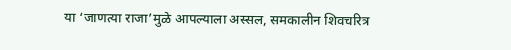या ‘जाणत्या राजा’मुळे आपल्याला अस्सल, समकालीन शिवचरित्र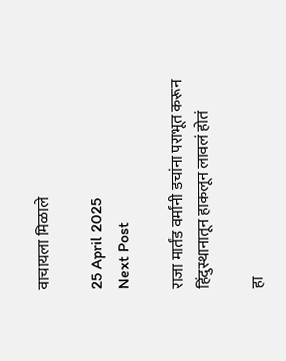वाचायला मिळाले

25 April 2025
Next Post

राजा मार्तंड वर्मांनी डचांना पराभूत करून हिंदुस्थानातून हाकलून लावलं होतं

हा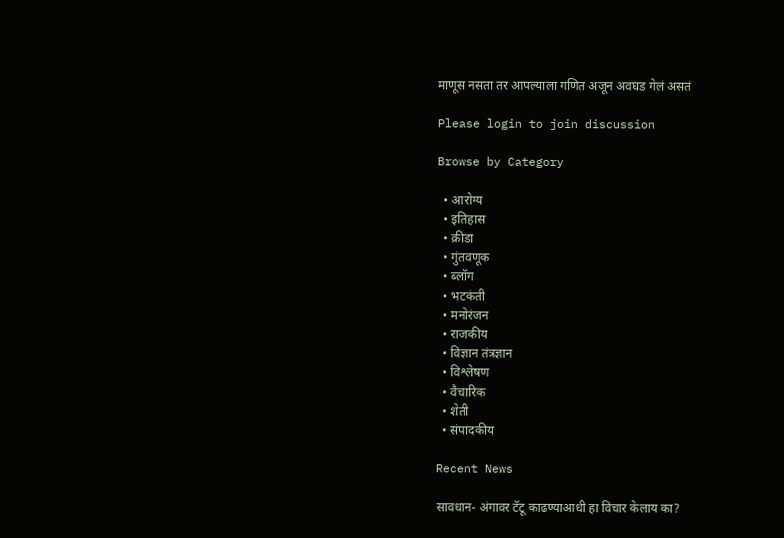माणूस नसता तर आपल्याला गणित अजून अवघड गेलं असतं

Please login to join discussion

Browse by Category

  • आरोग्य
  • इतिहास
  • क्रीडा
  • गुंतवणूक
  • ब्लॉग
  • भटकंती
  • मनोरंजन
  • राजकीय
  • विज्ञान तंत्रज्ञान
  • विश्लेषण
  • वैचारिक
  • शेती
  • संपादकीय

Recent News

सावधान- अंगावर टॅटू काढण्याआधी हा विचार केलाय का?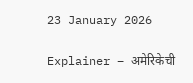23 January 2026

Explainer – अमेरिकेची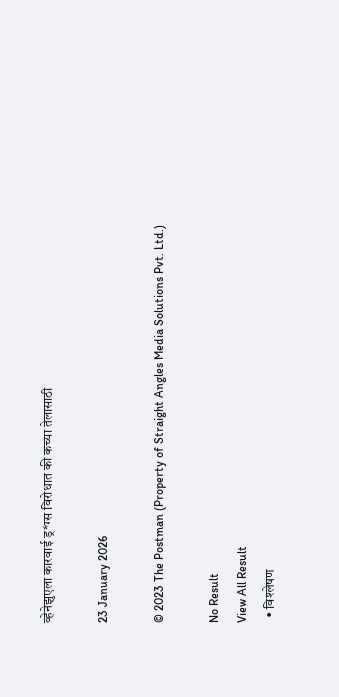व्हेनेझुएला कारवाई ड्र*ग्स विरोधात की कच्या तेलासाठी

23 January 2026

© 2023 The Postman (Property of Straight Angles Media Solutions Pvt. Ltd.)

No Result
View All Result
  • विश्लेषण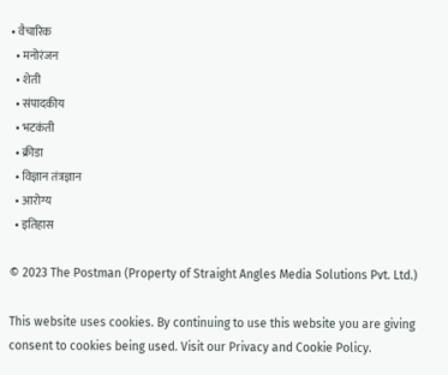• वैचारिक
  • मनोरंजन
  • शेती
  • संपादकीय
  • भटकंती
  • क्रीडा
  • विज्ञान तंत्रज्ञान
  • आरोग्य
  • इतिहास

© 2023 The Postman (Property of Straight Angles Media Solutions Pvt. Ltd.)

This website uses cookies. By continuing to use this website you are giving consent to cookies being used. Visit our Privacy and Cookie Policy.